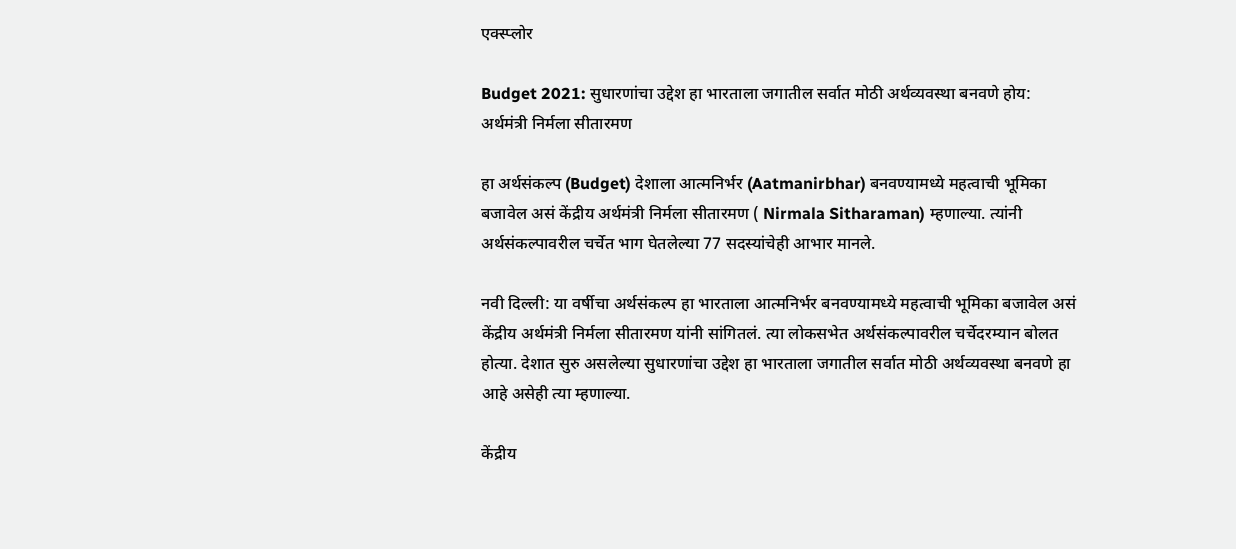एक्स्प्लोर

Budget 2021: सुधारणांचा उद्देश हा भारताला जगातील सर्वात मोठी अर्थव्यवस्था बनवणे होय: अर्थमंत्री निर्मला सीतारमण

हा अर्थसंकल्प (Budget) देशाला आत्मनिर्भर (Aatmanirbhar) बनवण्यामध्ये महत्वाची भूमिका बजावेल असं केंद्रीय अर्थमंत्री निर्मला सीतारमण ( Nirmala Sitharaman) म्हणाल्या. त्यांनी अर्थसंकल्पावरील चर्चेत भाग घेतलेल्या 77 सदस्यांचेही आभार मानले.

नवी दिल्ली: या वर्षीचा अर्थसंकल्प हा भारताला आत्मनिर्भर बनवण्यामध्ये महत्वाची भूमिका बजावेल असं केंद्रीय अर्थमंत्री निर्मला सीतारमण यांनी सांगितलं. त्या लोकसभेत अर्थसंकल्पावरील चर्चेदरम्यान बोलत होत्या. देशात सुरु असलेल्या सुधारणांचा उद्देश हा भारताला जगातील सर्वात मोठी अर्थव्यवस्था बनवणे हा आहे असेही त्या म्हणाल्या.

केंद्रीय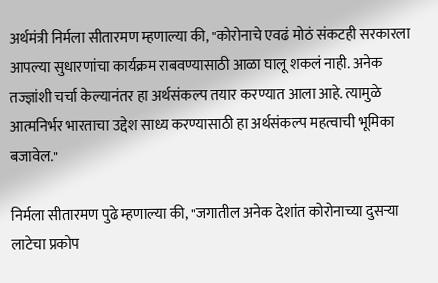अर्थमंत्री निर्मला सीतारमण म्हणाल्या की, "कोरोनाचे एवढं मोठं संकटही सरकारला आपल्या सुधारणांचा कार्यक्रम राबवण्यासाठी आळा घालू शकलं नाही. अनेक तज्ज्ञांशी चर्चा केल्यानंतर हा अर्थसंकल्प तयार करण्यात आला आहे. त्यामुळे आत्मनिर्भर भारताचा उद्देश साध्य करण्यासाठी हा अर्थसंकल्प महत्वाची भूमिका बजावेल."

निर्मला सीतारमण पुढे म्हणाल्या की, "जगातील अनेक देशांत कोरोनाच्या दुसऱ्या लाटेचा प्रकोप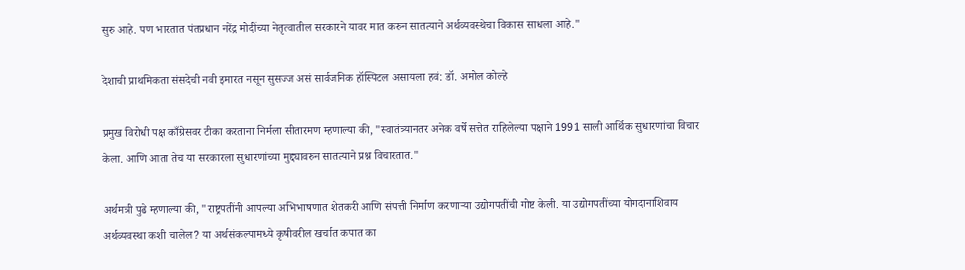सुरु आहे. पण भारतात पंतप्रधान नरेंद्र मोदींच्या नेतृत्वातील सरकारने यावर मात करुन सातत्याने अर्थव्यवस्थेचा विकास साधला आहे."

देशाची प्राथमिकता संसदेची नवी इमारत नसून सुसज्ज असं सार्वजनिक हॉस्पिटल असायला हवं: डॉ. अमोल कोल्हे

प्रमुख विरोधी पक्ष काँग्रेसवर टीका करताना निर्मला सीतारमण म्हणाल्या की, "स्वातंत्र्यानतर अनेक वर्षे सत्तेत राहिलेल्या पक्षाने 1991 साली आर्थिक सुधारणांचा विचार केला. आणि आता तेच या सरकारला सुधारणांच्या मुद्द्यावरुन सातत्याने प्रश्न विचारतात."

अर्थमत्री पुढे म्हणाल्या की, "राष्ट्रपतींनी आपल्या अभिभाषणात शेतकरी आणि संपत्ती निर्माण करणाऱ्या उद्योगपतींची गोष्ट केली. या उद्योगपतींच्या योगदानाशिवाय अर्थव्यवस्था कशी चालेल? या अर्थसंकल्पामध्ये कृषीवरील खर्चात कपात का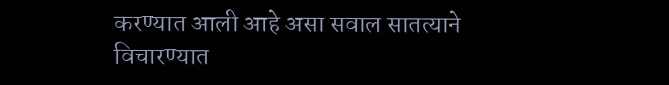करण्यात आली आहे असा सवाल सातत्याने विचारण्यात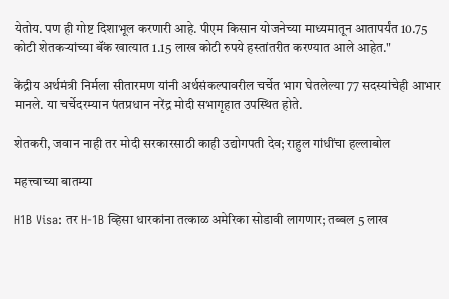येतोय. पण ही गोष्ट दिशाभूल करणारी आहे. पीएम किसान योजनेच्या माध्यमातून आतापर्यंत 10.75 कोटी शेतकऱ्यांच्या बॅंक खात्यात 1.15 लाख कोटी रुपये हस्तांतरीत करण्यात आले आहेत."

केंद्रीय अर्थमंत्री निर्मला सीतारमण यांनी अर्थसंकल्पावरील चर्चेत भाग घेतलेल्या 77 सदस्यांचेही आभार मानले. या चर्चेदरम्यान पंतप्रधान नरेंद्र मोदी सभागृहात उपस्थित होते.

शेतकरी, जवान नाही तर मोदी सरकारसाठी काही उद्योगपती देव; राहुल गांधींचा हल्लाबोल

महत्त्वाच्या बातम्या

H1B Visa: तर H-1B व्हिसा धारकांना तत्काळ अमेरिका सोडावी लागणार; तब्बल 5 लाख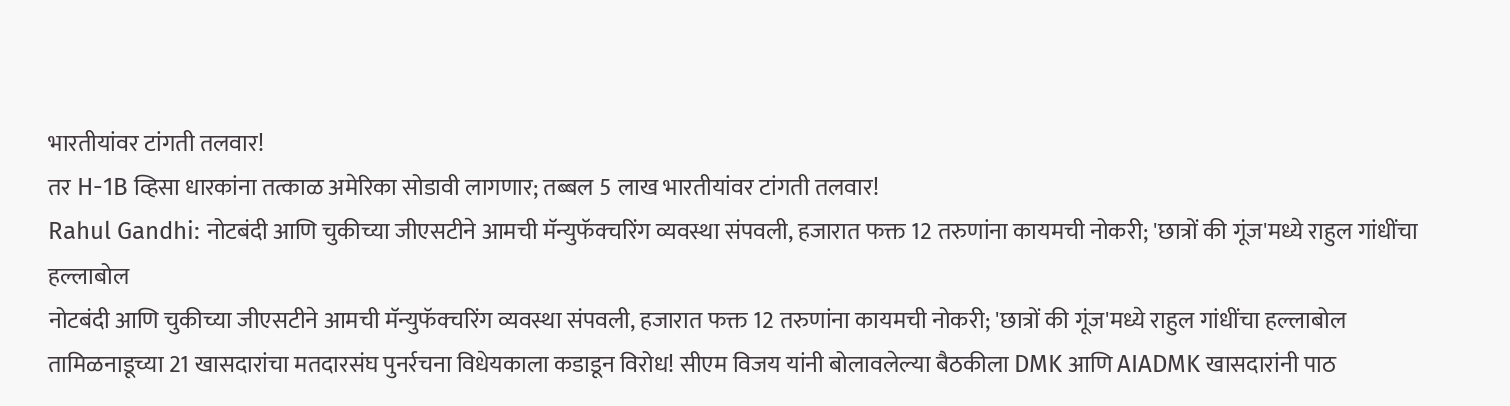भारतीयांवर टांगती तलवार!
तर H-1B व्हिसा धारकांना तत्काळ अमेरिका सोडावी लागणार; तब्बल 5 लाख भारतीयांवर टांगती तलवार!
Rahul Gandhi: नोटबंदी आणि चुकीच्या जीएसटीने आमची मॅन्युफॅक्चरिंग व्यवस्था संपवली, हजारात फक्त 12 तरुणांना कायमची नोकरी; 'छात्रों की गूंज'मध्ये राहुल गांधींचा हल्लाबोल
नोटबंदी आणि चुकीच्या जीएसटीने आमची मॅन्युफॅक्चरिंग व्यवस्था संपवली, हजारात फक्त 12 तरुणांना कायमची नोकरी; 'छात्रों की गूंज'मध्ये राहुल गांधींचा हल्लाबोल
तामिळनाडूच्या 21 खासदारांचा मतदारसंघ पुनर्रचना विधेयकाला कडाडून विरोध! सीएम विजय यांनी बोलावलेल्या बैठकीला DMK आणि AIADMK खासदारांनी पाठ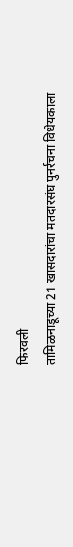फिरवली
तामिळनाडूच्या 21 खासदारांचा मतदारसंघ पुनर्रचना विधेयकाला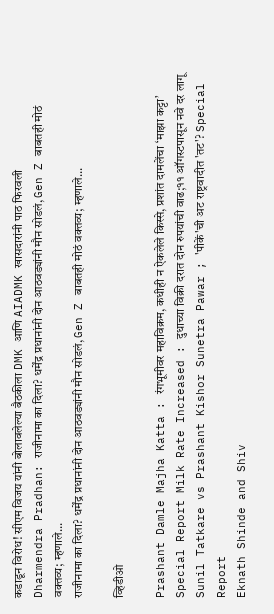कडाडून विरोध! सीएम विजय यांनी बोलावलेल्या बैठकीला DMK आणि AIADMK खासदारांनी पाठ फिरवली
Dharmendra Pradhan: राजीनामा का दिला? धर्मेंद्र प्रधानांनी दोन आठवड्यांनी मौन सोडलं, Gen Z बाबतही मोठं वक्तव्य; म्हणाले...
राजीनामा का दिला? धर्मेंद्र प्रधानांनी दोन आठवड्यांनी मौन सोडलं, Gen Z बाबतही मोठं वक्तव्य; म्हणाले...

व्हिडीओ

Prashant Damle Majha Katta : रंगभूमीवर महाविक्रम, कधीही न ऐकलेले किस्से, प्रशांत दामलेंचा ‘माझा कट्टा’
Special Report Milk Rate Increased : दुधाच्या विक्री दरात दोन रुपयांची वाढ;११ ऑगस्टपासून नवे दर लागू
Sunil Tatkare vs Prashant Kishor Sunetra Pawar ; 'पीकें'ची अट राष्ट्रवादीत 'तट'? Special Report
Eknath Shinde and Shiv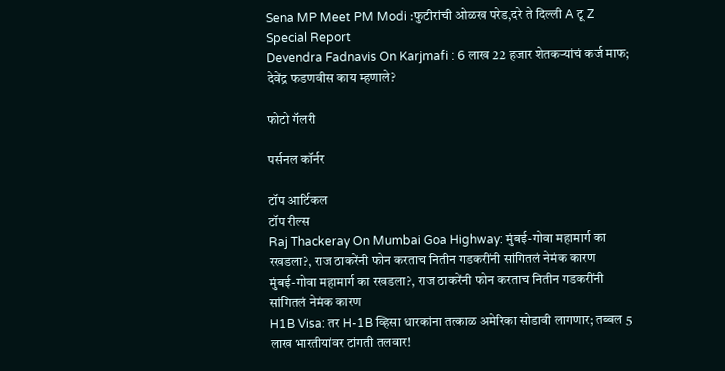Sena MP Meet PM Modi :फुटीरांची ओळख परेड,दरे ते दिल्ली A टू Z Special Report
Devendra Fadnavis On Karjmafi : 6 लाख 22 हजार शेतकऱ्यांचं कर्ज माफ; देवेंद्र फडणवीस काय म्हणाले?

फोटो गॅलरी

पर्सनल कॉर्नर

टॉप आर्टिकल
टॉप रील्स
Raj Thackeray On Mumbai Goa Highway: मुंबई-गोवा महामार्ग का रखडला?, राज ठाकरेंनी फोन करताच नितीन गडकरींनी सांगितलं नेमंक कारण
मुंबई-गोवा महामार्ग का रखडला?, राज ठाकरेंनी फोन करताच नितीन गडकरींनी सांगितलं नेमंक कारण
H1B Visa: तर H-1B व्हिसा धारकांना तत्काळ अमेरिका सोडावी लागणार; तब्बल 5 लाख भारतीयांवर टांगती तलवार!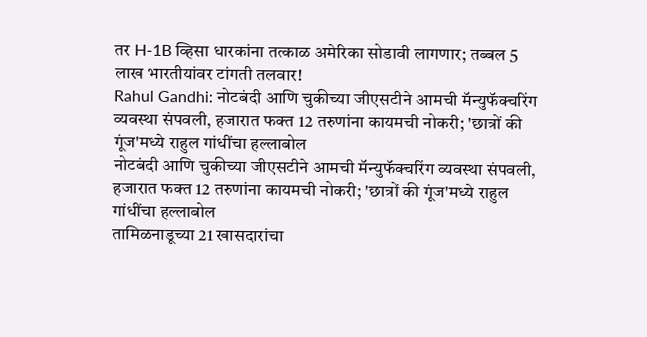तर H-1B व्हिसा धारकांना तत्काळ अमेरिका सोडावी लागणार; तब्बल 5 लाख भारतीयांवर टांगती तलवार!
Rahul Gandhi: नोटबंदी आणि चुकीच्या जीएसटीने आमची मॅन्युफॅक्चरिंग व्यवस्था संपवली, हजारात फक्त 12 तरुणांना कायमची नोकरी; 'छात्रों की गूंज'मध्ये राहुल गांधींचा हल्लाबोल
नोटबंदी आणि चुकीच्या जीएसटीने आमची मॅन्युफॅक्चरिंग व्यवस्था संपवली, हजारात फक्त 12 तरुणांना कायमची नोकरी; 'छात्रों की गूंज'मध्ये राहुल गांधींचा हल्लाबोल
तामिळनाडूच्या 21 खासदारांचा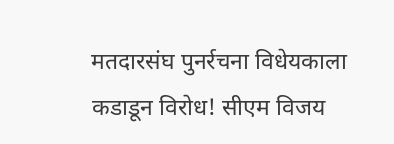मतदारसंघ पुनर्रचना विधेयकाला कडाडून विरोध! सीएम विजय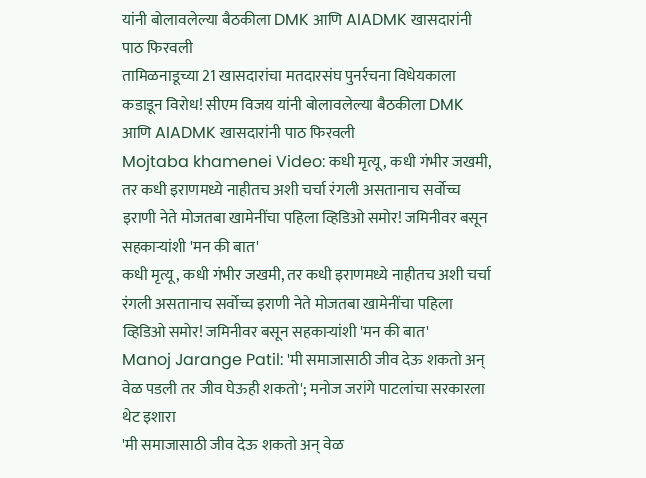यांनी बोलावलेल्या बैठकीला DMK आणि AIADMK खासदारांनी पाठ फिरवली
तामिळनाडूच्या 21 खासदारांचा मतदारसंघ पुनर्रचना विधेयकाला कडाडून विरोध! सीएम विजय यांनी बोलावलेल्या बैठकीला DMK आणि AIADMK खासदारांनी पाठ फिरवली
Mojtaba khamenei Video: कधी मृत्यू, कधी गंभीर जखमी, तर कधी इराणमध्ये नाहीतच अशी चर्चा रंगली असतानाच सर्वोच्च इराणी नेते मोजतबा खामेनींचा पहिला व्हिडिओ समोर! जमिनीवर बसून सहकाऱ्यांशी 'मन की बात'
कधी मृत्यू, कधी गंभीर जखमी, तर कधी इराणमध्ये नाहीतच अशी चर्चा रंगली असतानाच सर्वोच्च इराणी नेते मोजतबा खामेनींचा पहिला व्हिडिओ समोर! जमिनीवर बसून सहकाऱ्यांशी 'मन की बात'
Manoj Jarange Patil: 'मी समाजासाठी जीव देऊ शकतो अन् वेळ पडली तर जीव घेऊही शकतो'; मनोज जरांगे पाटलांचा सरकारला थेट इशारा
'मी समाजासाठी जीव देऊ शकतो अन् वेळ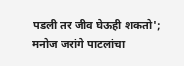पडली तर जीव घेऊही शकतो'; मनोज जरांगे पाटलांचा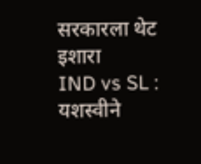सरकारला थेट इशारा
IND vs SL : यशस्वीने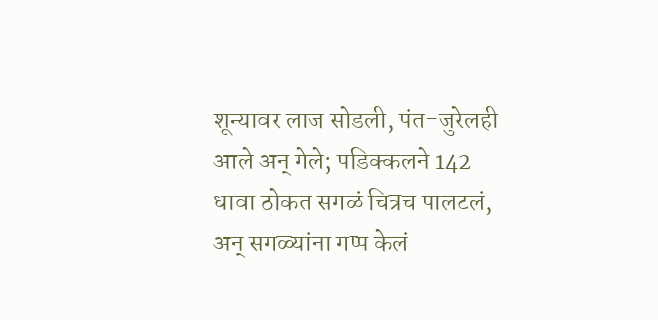शून्यावर लाज सोडली, पंत-जुरेलही आले अन् गेले; पडिक्कलने 142 धावा ठोकत सगळं चित्रच पालटलं, अन् सगळ्यांना गप्प केलं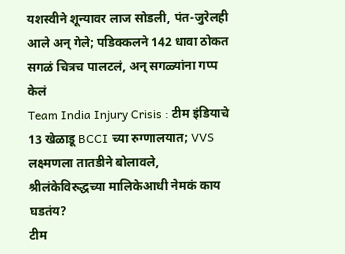यशस्वीने शून्यावर लाज सोडली, पंत-जुरेलही आले अन् गेले; पडिक्कलने 142 धावा ठोकत सगळं चित्रच पालटलं, अन् सगळ्यांना गप्प केलं
Team India Injury Crisis : टीम इंडियाचे 13 खेळाडू BCCI च्या रुग्णालयात; VVS लक्ष्मणला तातडीने बोलावले, श्रीलंकेविरुद्धच्या मालिकेआधी नेमकं काय घडतंय?
टीम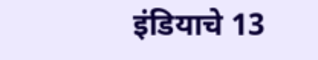इंडियाचे 13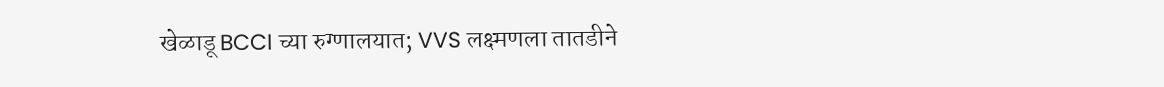खेळाडू BCCI च्या रुग्णालयात; VVS लक्ष्मणला तातडीने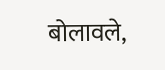बोलावले,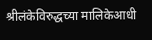श्रीलंकेविरुद्धच्या मालिकेआधी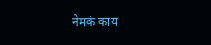नेमकं काय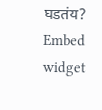घडतंय?
Embed widget